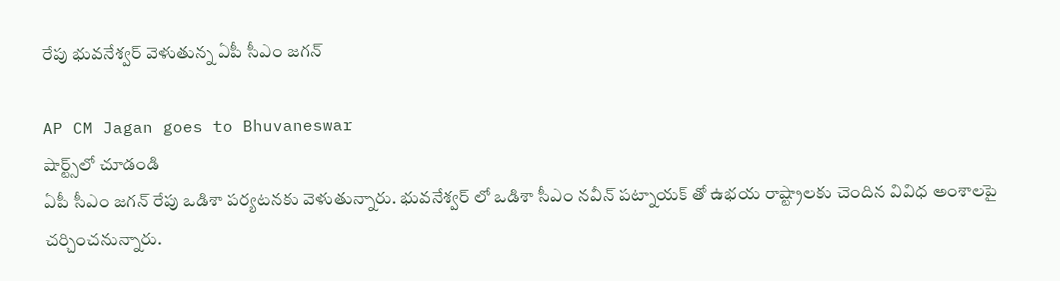రేపు భువనేశ్వర్ వెళుతున్న ఏపీ సీఎం జగన్

AP CM Jagan goes to Bhuvaneswar
షార్ట్స్‌లో చూడండి
ఏపీ సీఎం జగన్ రేపు ఒడిశా పర్యటనకు వెళుతున్నారు. భువనేశ్వర్ లో ఒడిశా సీఎం నవీన్ పట్నాయక్ తో ఉభయ రాష్ట్రాలకు చెందిన వివిధ అంశాలపై చర్చించనున్నారు.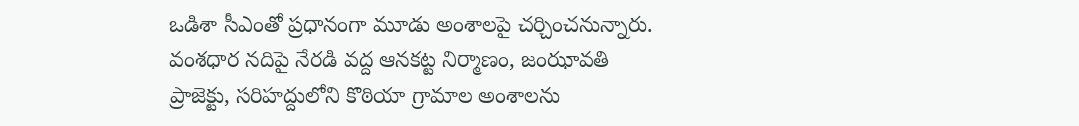ఒడిశా సీఎంతో ప్రధానంగా మూడు అంశాలపై చర్చించనున్నారు. వంశధార నదిపై నేరడి వద్ద ఆనకట్ట నిర్మాణం, జంఝావతి ప్రాజెక్టు, సరిహద్దులోని కొఠియా గ్రామాల అంశాలను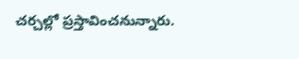చర్చల్లో ప్రస్తావించనున్నారు.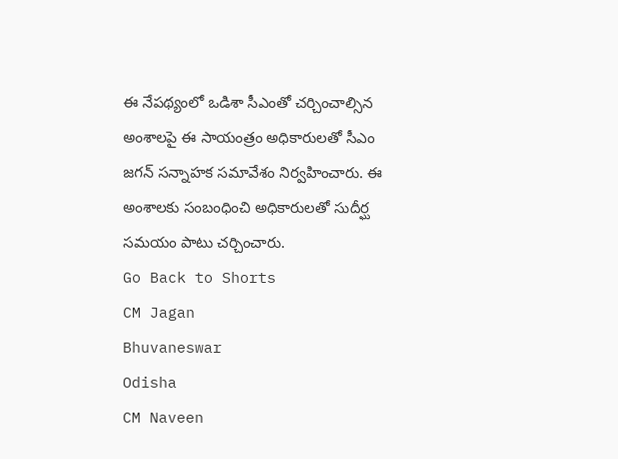ఈ నేపథ్యంలో ఒడిశా సీఎంతో చర్చించాల్సిన అంశాలపై ఈ సాయంత్రం అధికారులతో సీఎం జగన్ సన్నాహక సమావేశం నిర్వహించారు. ఈ అంశాలకు సంబంధించి అధికారులతో సుదీర్ఘ సమయం పాటు చర్చించారు.
Go Back to Shorts
CM Jagan
Bhuvaneswar
Odisha
CM Naveen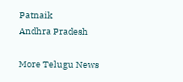Patnaik
Andhra Pradesh

More Telugu News